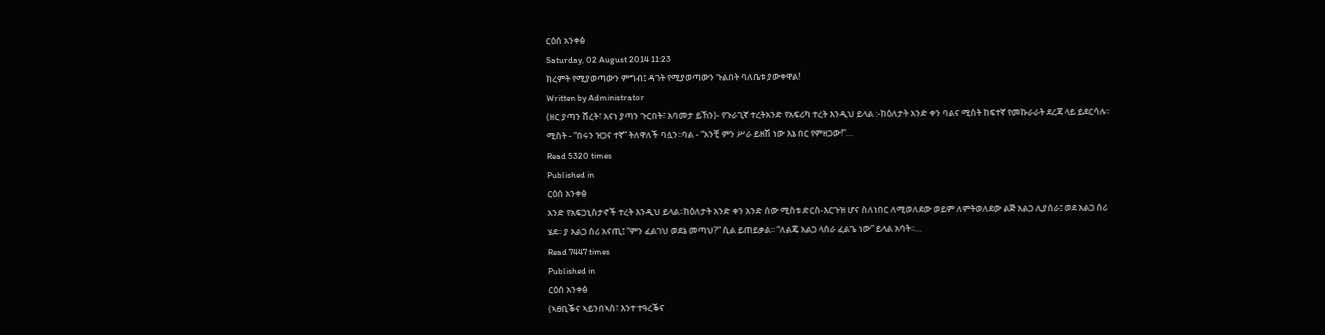ርዕሰ አንቀፅ
Saturday, 02 August 2014 11:23
ክረምት የሚያወጣውን ምግብ፤ ዳገት የሚያወጣውን ጉልበት ባለቤቱ ያውቀዋል!
Written by Administrator
(ዘር ያጣን ሸረት፣ አናነ ያጣን ጉርበት፣ አባመታ ይኸን)- የጉራጊኛ ተረትአንድ የአፍሪካ ተረት እንዲህ ይላል :-ከዕለታት አንድ ቀን ባልና ሚስት ከፍተኛ የመኩራራት ደረጃ ላይ ይደርሳሉ፡፡ ሚስት - “በሩን ዝጋና ተኛ” ትለዋለች ባሏን፡፡ባል - “አንቺ ምን ሥራ ይዘሽ ነው እኔ በር የምዘጋው!”…
Read 5320 times
Published in
ርዕሰ አንቀፅ
አንድ የአፍጋኒስታኖች ተረት እንዲህ ይላል፡፡ከዕለታት አንድ ቀን አንድ ሰው ሚስቱ ድርስ-እርጉዝ ሆና ስለነበር ለሚወለደው ወይም ለምትወለደው ልጅ አልጋ ሊያሰራ፤ ወደ አልጋ ሰሪ ሄደ፡፡ ያ አልጋ ሰሪ አናጢ፤ “ምን ፈልገህ ወደኔ መጣህ?” ሲል ይጠይቃል፡፡ “ለልጄ አልጋ ላሰራ ፈልጌ ነው” ይላል አባት፡፡…
Read 7447 times
Published in
ርዕሰ አንቀፅ
(ኣፀቢቕና ኣይንበኣስ፣ እንተ ተዓረቕና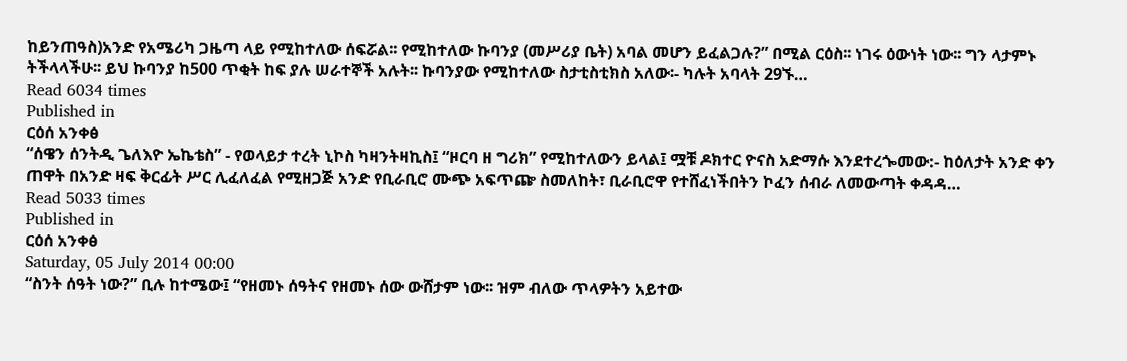ከይንጠዓስ)አንድ የአሜሪካ ጋዜጣ ላይ የሚከተለው ሰፍሯል፡፡ የሚከተለው ኩባንያ (መሥሪያ ቤት) አባል መሆን ይፈልጋሉ?” በሚል ርዕስ፡፡ ነገሩ ዕውነት ነው፡፡ ግን ላታምኑ ትችላላችሁ፡፡ ይህ ኩባንያ ከ500 ጥቂት ከፍ ያሉ ሠራተኞች አሉት፡፡ ኩባንያው የሚከተለው ስታቲስቲክስ አለው፡- ካሉት አባላት 29ኙ…
Read 6034 times
Published in
ርዕሰ አንቀፅ
“ሰዌን ሰንትዲ ጌለእዮ ኤኬቴስ” - የወላይታ ተረት ኒኮስ ካዛንትዛኪስ፤ “ዞርባ ዘ ግሪክ” የሚከተለውን ይላል፤ ሟቹ ዶክተር ዮናስ አድማሱ እንደተረጐመው:- ከዕለታት አንድ ቀን ጠዋት በአንድ ዛፍ ቅርፊት ሥር ሊፈለፈል የሚዘጋጅ አንድ የቢራቢሮ ሙጭ አፍጥጬ ስመለከት፣ ቢራቢሮዋ የተሸፈነችበትን ኮፈን ሰብራ ለመውጣት ቀዳዳ…
Read 5033 times
Published in
ርዕሰ አንቀፅ
Saturday, 05 July 2014 00:00
“ስንት ሰዓት ነው?” ቢሉ ከተሜው፤ “የዘመኑ ሰዓትና የዘመኑ ሰው ውሸታም ነው፡፡ ዝም ብለው ጥላዎትን አይተው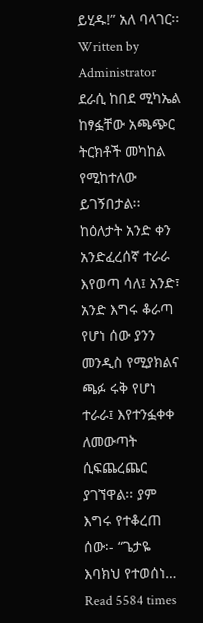ይሂዱ!” አለ ባላገር፡፡
Written by Administrator
ደራሲ ከበደ ሚካኤል ከፃፏቸው አጫጭር ትርክቶች መካከል የሚከተለው ይገኝበታል፡፡ ከዕለታት አንድ ቀን አንድፈረሰኛ ተራራ እየወጣ ሳለ፤ አንድ፣ አንድ እግሩ ቆራጣ የሆነ ሰው ያንን መንዲስ የሚያክልና ጫፉ ሩቅ የሆነ ተራራ፤ እየተንፏቀቀ ለመውጣት ሲፍጨረጨር ያገኘዋል፡፡ ያም እግሩ የተቆረጠ ሰው፡- “ጌታዬ እባክህ የተወሰነ…
Read 5584 times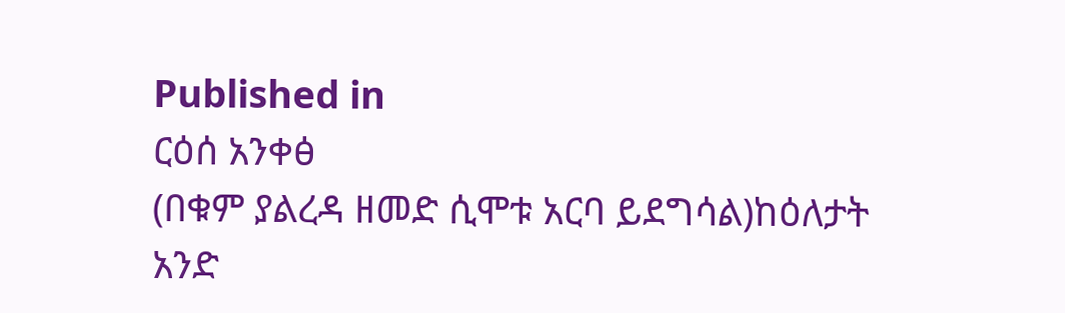Published in
ርዕሰ አንቀፅ
(በቁም ያልረዳ ዘመድ ሲሞቱ አርባ ይደግሳል)ከዕለታት አንድ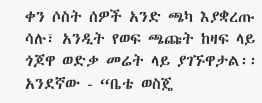ቀን ሶስት ሰዎች አንድ ጫካ እያቋረጡ ሳሉ፣ አንዲት የወፍ ጫጩት ከዛፍ ላይ ጎጆዋ ወድቃ መሬት ላይ ያገኙዋታል፡፡ አንደኛው - “ቤቴ ወስጄ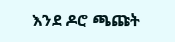እንደ ዶሮ ጫጩት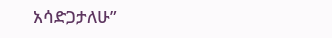አሳድጋታለሁ”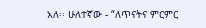አለ፡፡ ሁለተኛው - “ለጥናትና ምርምር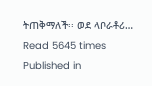ትጠቅማለች፡፡ ወደ ላቦራቶሪ…
Read 5645 times
Published in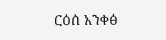ርዕሰ አንቀፅ